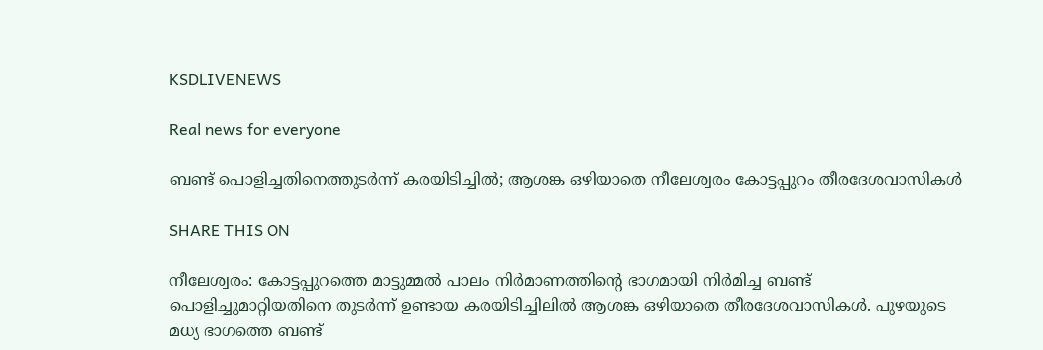KSDLIVENEWS

Real news for everyone

ബണ്ട് പൊളിച്ചതിനെത്തുടർന്ന് കരയിടിച്ചിൽ; ആശങ്ക ഒഴിയാതെ നീലേശ്വരം കോട്ടപ്പുറം തീരദേശവാസികൾ

SHARE THIS ON

നീലേശ്വരം: കോട്ടപ്പുറത്തെ മാട്ടുമ്മൽ പാലം നിർമാണത്തിന്റെ ഭാഗമായി നിർമിച്ച ബണ്ട് പൊളിച്ചുമാറ്റിയതിനെ തുടർന്ന് ഉണ്ടായ കരയിടിച്ചിലിൽ ആശങ്ക ഒഴിയാതെ തീരദേശവാസികൾ. പുഴയുടെ മധ്യ ഭാഗത്തെ ബണ്ട്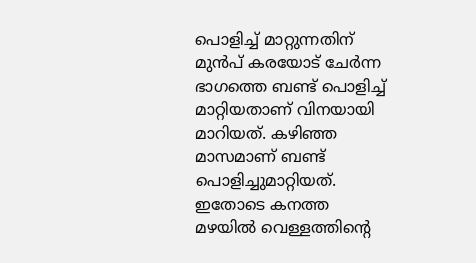പൊളിച്ച് മാറ്റുന്നതിന് മുൻപ് കരയോട് ചേർന്ന ഭാഗത്തെ ബണ്ട് പൊളിച്ച് മാറ്റിയതാണ് വിനയായി മാറിയത്. കഴിഞ്ഞ മാസമാണ് ബണ്ട് പൊളിച്ചുമാറ്റിയത്. ഇതോടെ കനത്ത മഴയിൽ വെള്ളത്തിന്റെ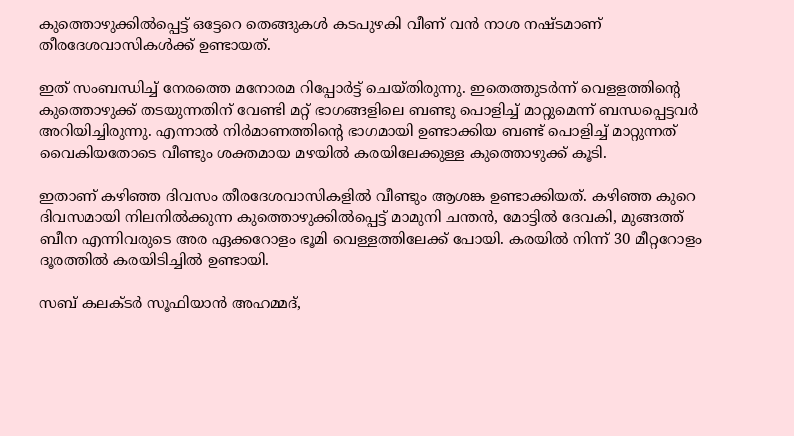കുത്തൊഴുക്കിൽപ്പെട്ട് ഒട്ടേറെ തെങ്ങുകൾ കടപുഴകി വീണ് വൻ നാശ നഷ്ടമാണ് തീരദേശവാസികൾക്ക് ഉണ്ടായത്.

ഇത് സംബന്ധിച്ച് നേരത്തെ മനോരമ റിപ്പോർട്ട് ചെയ്തിരുന്നു. ഇതെത്തുടർന്ന് വെളളത്തിന്റെ കുത്തൊഴുക്ക് തടയുന്നതിന് വേണ്ടി മറ്റ് ഭാഗങ്ങളിലെ ബണ്ടു പൊളിച്ച് മാറ്റുമെന്ന് ബന്ധപ്പെട്ടവർ അറിയിച്ചിരുന്നു. എന്നാൽ നിർമാണത്തിന്റെ ഭാഗമായി ഉണ്ടാക്കിയ ബണ്ട് പൊളിച്ച് മാറ്റുന്നത് വൈകിയതോടെ വീണ്ടും ശക്തമായ മഴയിൽ കരയിലേക്കുള്ള കുത്തൊഴുക്ക് കൂടി.

ഇതാണ് കഴിഞ്ഞ ദിവസം തീരദേശവാസികളിൽ വീണ്ടും ആശങ്ക ഉണ്ടാക്കിയത്. കഴിഞ്ഞ കുറെ ദിവസമായി നിലനിൽക്കുന്ന കുത്തൊഴുക്കിൽപ്പെട്ട് മാമുനി ചന്തൻ, മോട്ടിൽ ദേവകി, മുങ്ങത്ത് ബീന എന്നിവരുടെ അര ഏക്കറോളം ഭൂമി വെള്ളത്തിലേക്ക് പോയി. കരയിൽ നിന്ന് 30 മീറ്ററോളം ദൂരത്തിൽ കരയിടിച്ചിൽ ഉണ്ടായി.

സബ് കലക്ടർ സൂഫിയാൻ അഹമ്മദ്,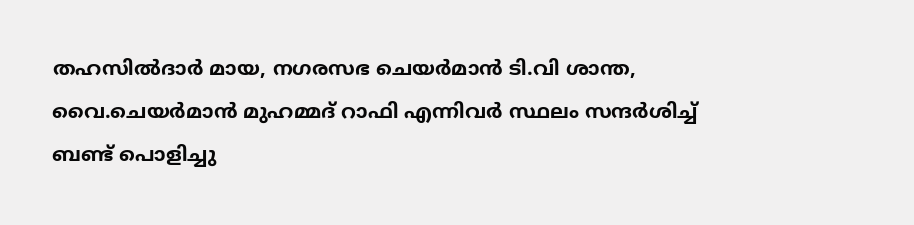തഹസിൽദാർ മായ, നഗരസഭ ചെയർമാൻ ടി.വി ശാന്ത, വൈ.ചെയർമാൻ മുഹമ്മദ് റാഫി എന്നിവർ സ്ഥലം സന്ദർശിച്ച് ബണ്ട് പൊളിച്ചു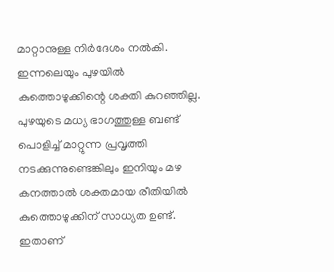മാറ്റാനുള്ള നിർദേശം നൽകി. ഇന്നലെയും പുഴയിൽ കുത്തൊഴുക്കിന്റെ ശക്തി കുറഞ്ഞില്ല. പുഴയുടെ മധ്യ ഭാഗത്തുള്ള ബണ്ട് പൊളിച്ച് മാറ്റുന്ന പ്രവൃത്തി നടക്കുന്നുണ്ടെങ്കിലും ഇനിയും മഴ കനത്താൽ ശക്തമായ രീതിയിൽ കുത്തൊഴുക്കിന് സാധ്യത ഉണ്ട്. ഇതാണ്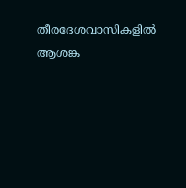തീരദേശവാസികളിൽ ആശങ്ക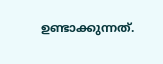ഉണ്ടാക്കുന്നത്.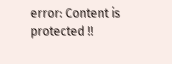error: Content is protected !!